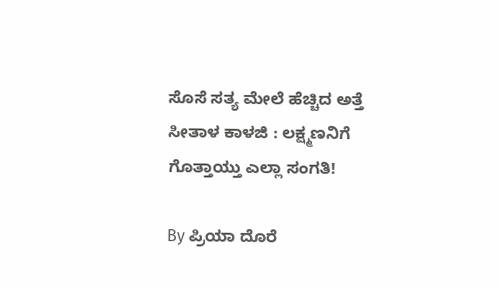ಸೊಸೆ ಸತ್ಯ ಮೇಲೆ ಹೆಚ್ಚಿದ ಅತ್ತೆ ಸೀತಾಳ ಕಾಳಜಿ : ಲಕ್ಷ್ಮಣನಿಗೆ ಗೊತ್ತಾಯ್ತು ಎಲ್ಲಾ ಸಂಗತಿ!

By ಪ್ರಿಯಾ ದೊರೆ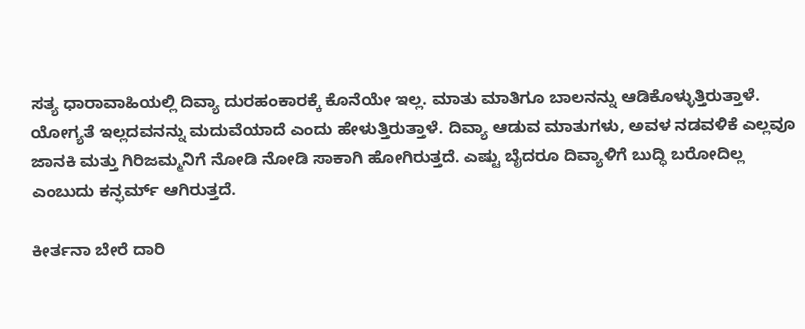ಸತ್ಯ ಧಾರಾವಾಹಿಯಲ್ಲಿ ದಿವ್ಯಾ ದುರಹಂಕಾರಕ್ಕೆ ಕೊನೆಯೇ ಇಲ್ಲ. ಮಾತು ಮಾತಿಗೂ ಬಾಲನನ್ನು ಆಡಿಕೊಳ್ಳುತ್ತಿರುತ್ತಾಳೆ. ಯೋಗ್ಯತೆ ಇಲ್ಲದವನನ್ನು ಮದುವೆಯಾದೆ ಎಂದು ಹೇಳುತ್ತಿರುತ್ತಾಳೆ. ದಿವ್ಯಾ ಆಡುವ ಮಾತುಗಳು, ಅವಳ ನಡವಳಿಕೆ ಎಲ್ಲವೂ ಜಾನಕಿ ಮತ್ತು ಗಿರಿಜಮ್ಮನಿಗೆ ನೋಡಿ ನೋಡಿ ಸಾಕಾಗಿ ಹೋಗಿರುತ್ತದೆ. ಎಷ್ಟು ಬೈದರೂ ದಿವ್ಯಾಳಿಗೆ ಬುದ್ಧಿ ಬರೋದಿಲ್ಲ ಎಂಬುದು ಕನ್ಫರ್ಮ್ ಆಗಿರುತ್ತದೆ.

ಕೀರ್ತನಾ ಬೇರೆ ದಾರಿ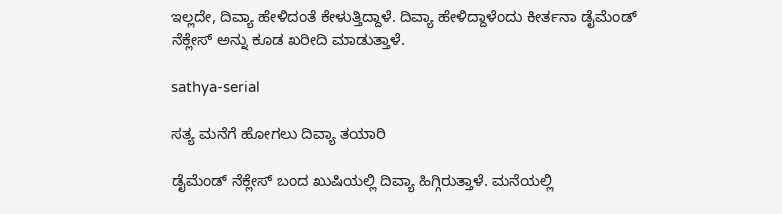ಇಲ್ಲದೇ, ದಿವ್ಯಾ ಹೇಳಿದಂತೆ ಕೇಳುತ್ತಿದ್ದಾಳೆ. ದಿವ್ಯಾ ಹೇಳಿದ್ದಾಳೆಂದು ಕೀರ್ತನಾ ಡೈಮೆಂಡ್ ನೆಕ್ಲೇಸ್ ಅನ್ನು ಕೂಡ ಖರೀದಿ ಮಾಡುತ್ತಾಳೆ.

sathya-serial

ಸತ್ಯ ಮನೆಗೆ ಹೋಗಲು ದಿವ್ಯಾ ತಯಾರಿ

ಡೈಮೆಂಡ್ ನೆಕ್ಲೇಸ್ ಬಂದ ಖುಷಿಯಲ್ಲಿ ದಿವ್ಯಾ ಹಿಗ್ಗಿರುತ್ತಾಳೆ. ಮನೆಯಲ್ಲಿ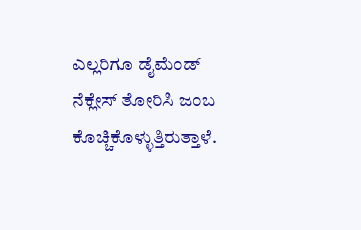ಎಲ್ಲರಿಗೂ ಡೈಮೆಂಡ್ ನೆಕ್ಲೇಸ್ ತೋರಿಸಿ ಜಂಬ ಕೊಚ್ಚಿಕೊಳ್ಳುತ್ತಿರುತ್ತಾಳೆ.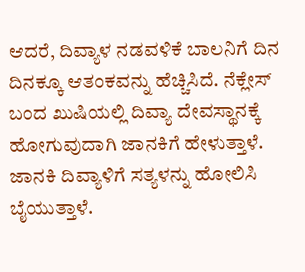ಆದರೆ, ದಿವ್ಯಾಳ ನಡವಳಿಕೆ ಬಾಲನಿಗೆ ದಿನ ದಿನಕ್ಕೂ ಆತಂಕವನ್ನು ಹೆಚ್ಚಿಸಿದೆ. ನೆಕ್ಲೇಸ್ ಬಂದ ಖುಷಿಯಲ್ಲಿ ದಿವ್ಯಾ ದೇವಸ್ಥಾನಕ್ಕೆ ಹೋಗುವುದಾಗಿ ಜಾನಕಿಗೆ ಹೇಳುತ್ತಾಳೆ. ಜಾನಕಿ ದಿವ್ಯಾಳಿಗೆ ಸತ್ಯಳನ್ನು ಹೋಲಿಸಿ ಬೈಯುತ್ತಾಳೆ.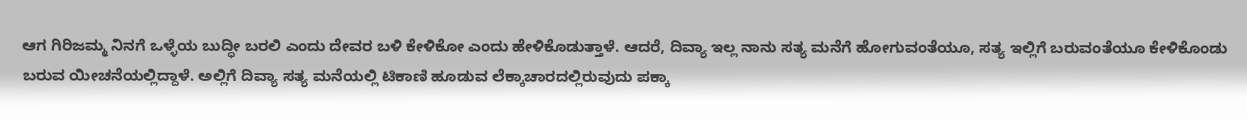ಆಗ ಗಿರಿಜಮ್ಮ ನಿನಗೆ ಒಳ್ಳೆಯ ಬುದ್ಧೀ ಬರಲಿ ಎಂದು ದೇವರ ಬಳಿ ಕೇಳಿಕೋ ಎಂದು ಹೇಳಿಕೊಡುತ್ತಾಳೆ. ಆದರೆ, ದಿವ್ಯಾ ಇಲ್ಲ ನಾನು ಸತ್ಯ ಮನೆಗೆ ಹೋಗುವಂತೆಯೂ, ಸತ್ಯ ಇಲ್ಲಿಗೆ ಬರುವಂತೆಯೂ ಕೇಳಿಕೊಂಡು ಬರುವ ಯೀಚನೆಯಲ್ಲಿದ್ದಾಳೆ. ಅಲ್ಲಿಗೆ ದಿವ್ಯಾ ಸತ್ಯ ಮನೆಯಲ್ಲಿ ಟಿಕಾಣಿ ಹೂಡುವ ಲೆಕ್ಕಾಚಾರದಲ್ಲಿರುವುದು ಪಕ್ಕಾ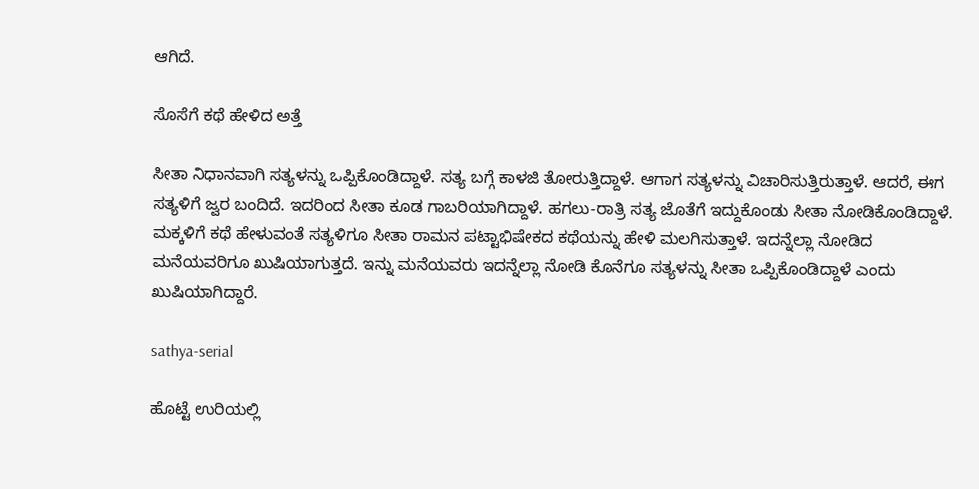ಆಗಿದೆ.

ಸೊಸೆಗೆ ಕಥೆ ಹೇಳಿದ ಅತ್ತೆ

ಸೀತಾ ನಿಧಾನವಾಗಿ ಸತ್ಯಳನ್ನು ಒಪ್ಪಿಕೊಂಡಿದ್ದಾಳೆ. ಸತ್ಯ ಬಗ್ಗೆ ಕಾಳಜಿ ತೋರುತ್ತಿದ್ದಾಳೆ. ಆಗಾಗ ಸತ್ಯಳನ್ನು ವಿಚಾರಿಸುತ್ತಿರುತ್ತಾಳೆ. ಆದರೆ, ಈಗ ಸತ್ಯಳಿಗೆ ಜ್ವರ ಬಂದಿದೆ. ಇದರಿಂದ ಸೀತಾ ಕೂಡ ಗಾಬರಿಯಾಗಿದ್ದಾಳೆ. ಹಗಲು-ರಾತ್ರಿ ಸತ್ಯ ಜೊತೆಗೆ ಇದ್ದುಕೊಂಡು ಸೀತಾ ನೋಡಿಕೊಂಡಿದ್ದಾಳೆ. ಮಕ್ಕಳಿಗೆ ಕಥೆ ಹೇಳುವಂತೆ ಸತ್ಯಳಿಗೂ ಸೀತಾ ರಾಮನ ಪಟ್ಟಾಭಿಷೇಕದ ಕಥೆಯನ್ನು ಹೇಳಿ ಮಲಗಿಸುತ್ತಾಳೆ. ಇದನ್ನೆಲ್ಲಾ ನೋಡಿದ ಮನೆಯವರಿಗೂ ಖುಷಿಯಾಗುತ್ತದೆ. ಇನ್ನು ಮನೆಯವರು ಇದನ್ನೆಲ್ಲಾ ನೋಡಿ ಕೊನೆಗೂ ಸತ್ಯಳನ್ನು ಸೀತಾ ಒಪ್ಪಿಕೊಂಡಿದ್ದಾಳೆ ಎಂದು ಖುಷಿಯಾಗಿದ್ದಾರೆ.

sathya-serial

ಹೊಟ್ಟೆ ಉರಿಯಲ್ಲಿ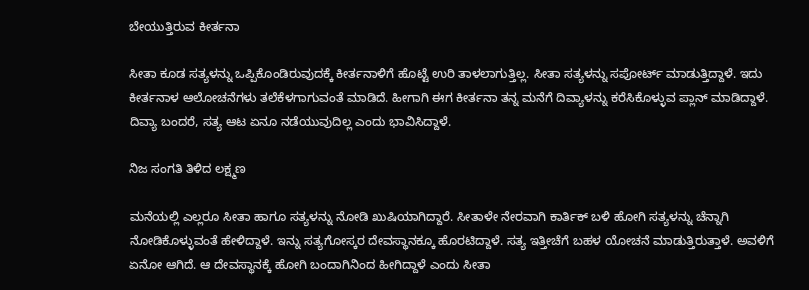ಬೇಯುತ್ತಿರುವ ಕೀರ್ತನಾ

ಸೀತಾ ಕೂಡ ಸತ್ಯಳನ್ನು ಒಪ್ಪಿಕೊಂಡಿರುವುದಕ್ಕೆ ಕೀರ್ತನಾಳಿಗೆ ಹೊಟ್ಟೆ ಉರಿ ತಾಳಲಾಗುತ್ತಿಲ್ಲ. ಸೀತಾ ಸತ್ಯಳನ್ನು ಸಪೋರ್ಟ್ ಮಾಡುತ್ತಿದ್ದಾಳೆ. ಇದು ಕೀರ್ತನಾಳ ಆಲೋಚನೆಗಳು ತಲೆಕೆಳಗಾಗುವಂತೆ ಮಾಡಿದೆ. ಹೀಗಾಗಿ ಈಗ ಕೀರ್ತನಾ ತನ್ನ ಮನೆಗೆ ದಿವ್ಯಾಳನ್ನು ಕರೆಸಿಕೊಳ್ಳುವ ಪ್ಲಾನ್ ಮಾಡಿದ್ದಾಳೆ. ದಿವ್ಯಾ ಬಂದರೆ, ಸತ್ಯ ಆಟ ಏನೂ ನಡೆಯುವುದಿಲ್ಲ ಎಂದು ಭಾವಿಸಿದ್ದಾಳೆ.

ನಿಜ ಸಂಗತಿ ತಿಳಿದ ಲಕ್ಷ್ಮಣ

ಮನೆಯಲ್ಲಿ ಎಲ್ಲರೂ ಸೀತಾ ಹಾಗೂ ಸತ್ಯಳನ್ನು ನೋಡಿ ಖುಷಿಯಾಗಿದ್ದಾರೆ. ಸೀತಾಳೇ ನೇರವಾಗಿ ಕಾರ್ತಿಕ್ ಬಳಿ ಹೋಗಿ ಸತ್ಯಳನ್ನು ಚೆನ್ನಾಗಿ ನೋಡಿಕೊಳ್ಳುವಂತೆ ಹೇಳಿದ್ದಾಳೆ. ಇನ್ನು ಸತ್ಯಗೋಸ್ಕರ ದೇವಸ್ಥಾನಕ್ಕೂ ಹೊರಟಿದ್ದಾಳೆ. ಸತ್ಯ ಇತ್ತೀಚೆಗೆ ಬಹಳ ಯೋಚನೆ ಮಾಡುತ್ತಿರುತ್ತಾಳೆ. ಅವಳಿಗೆ ಏನೋ ಆಗಿದೆ. ಆ ದೇವಸ್ಥಾನಕ್ಕೆ ಹೋಗಿ ಬಂದಾಗಿನಿಂದ ಹೀಗಿದ್ದಾಳೆ ಎಂದು ಸೀತಾ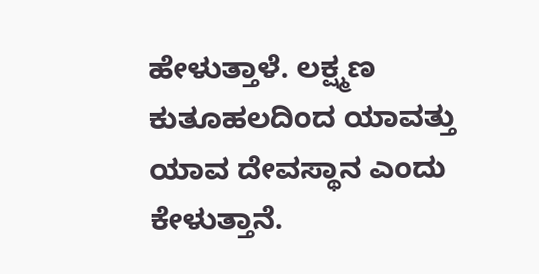ಹೇಳುತ್ತಾಳೆ. ಲಕ್ಷ್ಮಣ ಕುತೂಹಲದಿಂದ ಯಾವತ್ತು ಯಾವ ದೇವಸ್ಥಾನ ಎಂದು ಕೇಳುತ್ತಾನೆ.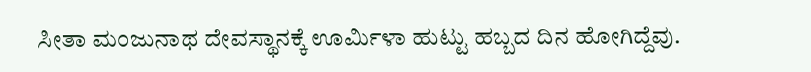ಸೀತಾ ಮಂಜುನಾಥ ದೇವಸ್ಥಾನಕ್ಕೆ ಊರ್ಮಿಳಾ ಹುಟ್ಟು ಹಬ್ಬದ ದಿನ ಹೋಗಿದ್ದೆವು.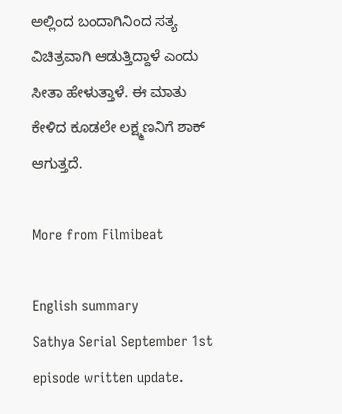ಅಲ್ಲಿಂದ ಬಂದಾಗಿನಿಂದ ಸತ್ಯ ವಿಚಿತ್ರವಾಗಿ ಆಡುತ್ತಿದ್ದಾಳೆ ಎಂದು ಸೀತಾ ಹೇಳುತ್ತಾಳೆ. ಈ ಮಾತು ಕೇಳಿದ ಕೂಡಲೇ ಲಕ್ಷ್ಮಣನಿಗೆ ಶಾಕ್ ಆಗುತ್ತದೆ.

More from Filmibeat

English summary
Sathya Serial September 1st episode written update.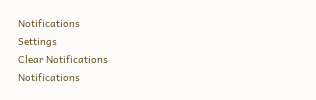Notifications
Settings
Clear Notifications
Notifications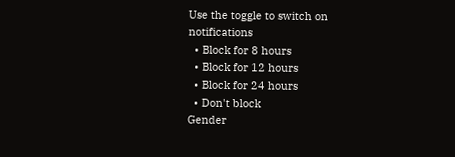Use the toggle to switch on notifications
  • Block for 8 hours
  • Block for 12 hours
  • Block for 24 hours
  • Don't block
Gender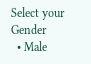Select your Gender
  • Male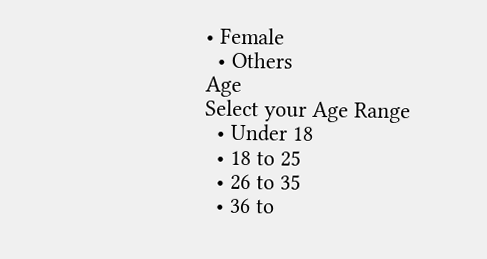• Female
  • Others
Age
Select your Age Range
  • Under 18
  • 18 to 25
  • 26 to 35
  • 36 to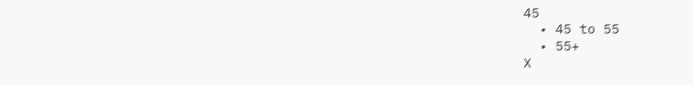45
  • 45 to 55
  • 55+
X